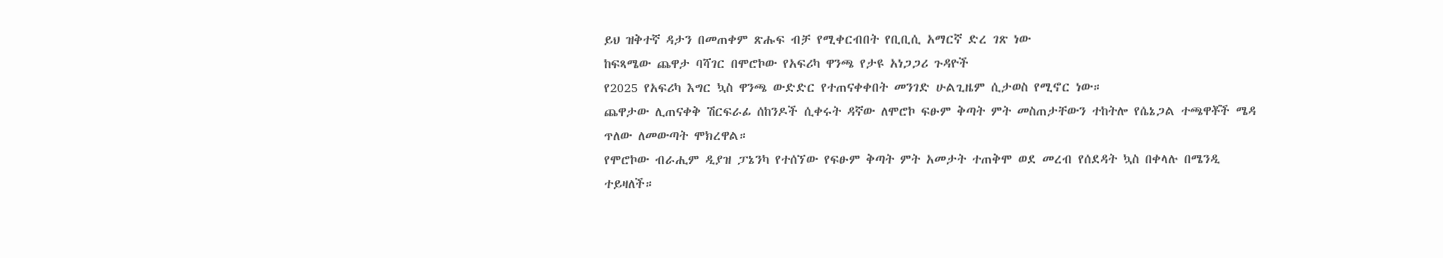ይህ ዝቅተኛ ዳታን በመጠቀም ጽሑፍ ብቻ የሚቀርብበት የቢቢሲ አማርኛ ድረ ገጽ ነው
ከፍጻሜው ጨዋታ ባሻገር በሞሮኮው የአፍሪካ ዋንጫ የታዩ አነጋጋሪ ጉዳዮች
የ2025 የአፍሪካ እግር ኳስ ዋንጫ ውድድር የተጠናቀቀበት መንገድ ሁልጊዜም ሲታወስ የሚኖር ነው።
ጨዋታው ሊጠናቀቅ ሽርፍራፊ ሰከንዶች ሲቀሩት ዳኛው ለሞሮኮ ፍፁም ቅጣት ምት መስጠታቸውን ተከትሎ የሴኔጋል ተጫዋቾች ሜዳ ጥለው ለመውጣት ሞክረዋል።
የሞሮኮው ብራሒም ዲያዝ ፓኔንካ የተሰኘው የፍፁም ቅጣት ምት አመታት ተጠቅሞ ወደ መረብ የሰደዳት ኳስ በቀላሉ በሜንዲ ተይዛለች።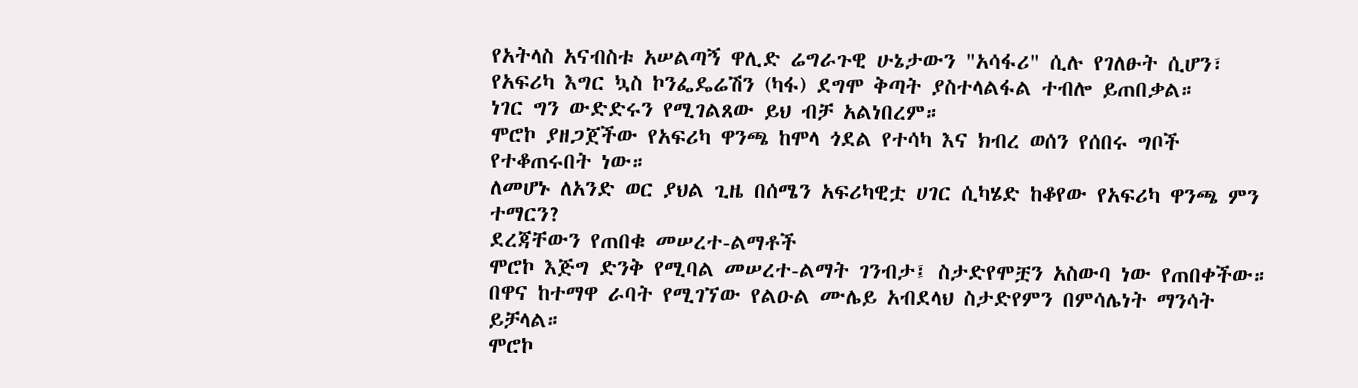የአትላስ አናብስቱ አሠልጣኝ ዋሊድ ሬግራጉዊ ሁኔታውን "አሳፋሪ" ሲሉ የገለፁት ሲሆን፣ የአፍሪካ እግር ኳስ ኮንፌዴሬሽን (ካፋ) ደግሞ ቅጣት ያስተላልፋል ተብሎ ይጠበቃል።
ነገር ግን ውድድሩን የሚገልጸው ይህ ብቻ አልነበረም።
ሞሮኮ ያዘጋጀችው የአፍሪካ ዋንጫ ከሞላ ጎደል የተሳካ እና ክብረ ወሰን የሰበሩ ግቦች የተቆጠሩበት ነው።
ለመሆኑ ለአንድ ወር ያህል ጊዜ በሰሜን አፍሪካዊቷ ሀገር ሲካሄድ ከቆየው የአፍሪካ ዋንጫ ምን ተማርን?
ደረጃቸውን የጠበቁ መሠረተ-ልማቶች
ሞሮኮ እጅግ ድንቅ የሚባል መሠረተ-ልማት ገንብታ፤ ስታድየሞቿን አስውባ ነው የጠበቀችው። በዋና ከተማዋ ራባት የሚገኘው የልዑል ሙሌይ አብደላህ ስታድየምን በምሳሌነት ማንሳት ይቻላል።
ሞሮኮ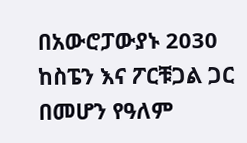በአውሮፓውያኑ 2030 ከስፔን እና ፖርቹጋል ጋር በመሆን የዓለም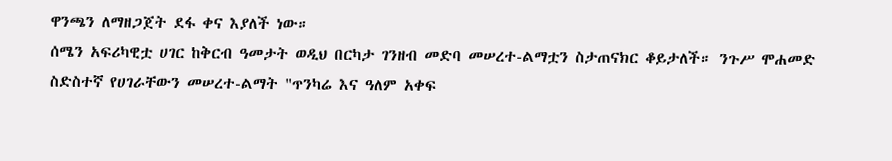ዋንጫን ለማዘጋጀት ደፋ ቀና እያለች ነው።
ሰሜን አፍሪካዊቷ ሀገር ከቅርብ ዓመታት ወዲህ በርካታ ገንዘብ መድባ መሠረተ-ልማቷን ስታጠናክር ቆይታለች። ንጉሥ ሞሐመድ ስድስተኛ የሀገራቸውን መሠረተ-ልማት "ጥንካሬ እና ዓለም አቀፍ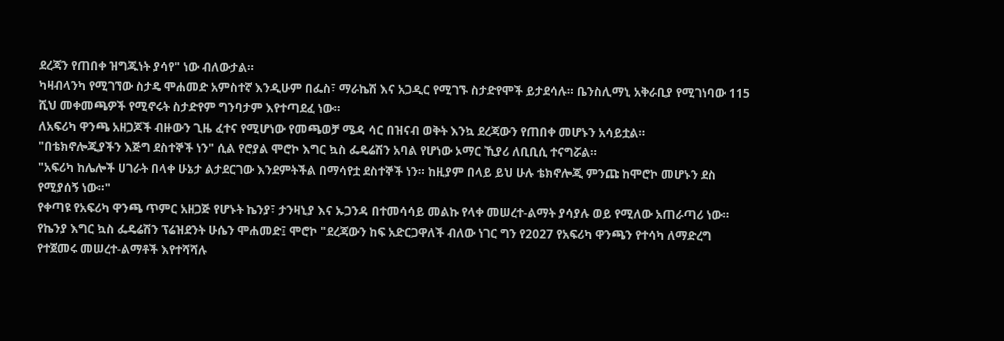ደረጃን የጠበቀ ዝግጁነት ያሳየ" ነው ብለውታል።
ካዛብላንካ የሚገኘው ስታዴ ሞሐመድ አምስተኛ እንዲሁም በፌስ፣ ማራኬሽ እና አጋዲር የሚገኙ ስታድየሞች ይታደሳሉ። ቤንስሊማኒ አቅራቢያ የሚገነባው 115 ሺህ መቀመጫዎች የሚኖሩት ስታድየም ግንባታም እየተጣደፈ ነው።
ለአፍሪካ ዋንጫ አዘጋጆች ብዙውን ጊዜ ፈተና የሚሆነው የመጫወቻ ሜዳ ሳር በዝናብ ወቅት እንኳ ደረጃውን የጠበቀ መሆኑን አሳይቷል።
"በቴክኖሎጂያችን እጅግ ደስተኞች ነን" ሲል የሮያል ሞሮኮ እግር ኳስ ፌዴሬሽን አባል የሆነው ኦማር ኺያሪ ለቢቢሲ ተናግሯል።
"አፍሪካ ከሌሎች ሀገራት በላቀ ሁኔታ ልታደርገው እንደምትችል በማሳየቷ ደስተኞች ነን። ከዚያም በላይ ይህ ሁሉ ቴክኖሎጂ ምንጩ ከሞሮኮ መሆኑን ደስ የሚያሰኝ ነው።"
የቀጣዩ የአፍሪካ ዋንጫ ጥምር አዘጋጅ የሆኑት ኬንያ፣ ታንዛኒያ እና ኡጋንዳ በተመሳሳይ መልኩ የላቀ መሠረተ-ልማት ያሳያሉ ወይ የሚለው አጠራጣሪ ነው።
የኬንያ እግር ኳስ ፌዴሬሽን ፕሬዝደንት ሁሴን ሞሐመድ፤ ሞሮኮ "ደረጃውን ከፍ አድርጋዋለች ብለው ነገር ግን የ2027 የአፍሪካ ዋንጫን የተሳካ ለማድረግ የተጀመሩ መሠረተ-ልማቶች እየተሻሻሉ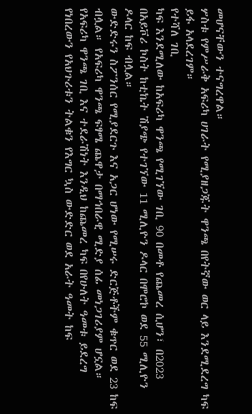መሆናቸውን ተናግረዋል።
ሦስቱ የምሥራቅ አፍሪካ ሀገራት የሚያዘጋጁት ዋንጫ በየትኛው ወር ላይ እንደሚደረግ ካፍ ይፋ አላደረገም።
የተሻለ ገቢ
ካፍ እንደሚለው ከአፍሪካ ዋንጫ የሚገኘው ገቢ 90 በመቶ የጨመረ ሲሆን፣ በ2023 በአይቮሪ ኮስት ከቲኬት ሽያጭ የተገኘው 11 ሚሊዮን ዶላር በሞሮኮ ወደ 55 ሚሊዮን ዶላር ከፍ ብሏል።
ውድድሩን ስፖንሰር የሚያደርጉ እና አጋር ሆነው የሚሠሩ ድርጅቶችም ቁጥር ወደ 23 ከፍ ብሏል። የአፍሪካ ዋንጫ ፍፃሜ ጨዋታ በማኅበራዊ ሚድያ ሰፊ መነጋገሪያም ሆኗል።
የአፍሪካ ዋንጫ ገቢ እና ተደራሽነት እንዲህ ከጨመረ ካፍ በየሁለት ዓመቱ ይደረግ የነበረውን የአህጉሪቱን ትልቁን የእግር ኳስ ውድድር ወደ አራት ዓመት ከፍ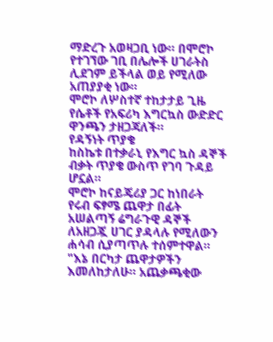ማድረጉ አወዛጋቢ ነው። በሞሮኮ የተገኘው ገቢ በሌሎች ሀገራትስ ሊደገም ይችላል ወይ የሚለው አጠያያቂ ነው።
ሞሮኮ ለሦስተኛ ተከታታይ ጊዜ የሴቶች የአፍሪካ እግርኳስ ውድድር ዋንጫን ታዘጋጃለች።
የዳኝነት ጥያቄ
ከስኬቱ በተቃራኒ የእግር ኳስ ዳኞች ብቃት ጥያቄ ውስጥ የገባ ጉዳይ ሆኗል።
ሞሮኮ ከናይጄሪያ ጋር ከነበራት የሩብ ፍፃሜ ጨዋታ በፊት አሠልጣኝ ሬግራጉዊ ዳኞች ለአዘጋጇ ሀገር ያዳላሉ የሚለውን ሐሳብ ሲያጣጥሉ ተሰምተዋል።
"እኔ በርካታ ጨዋታዎችን እመለከታለሁ። አጨቃጫቂው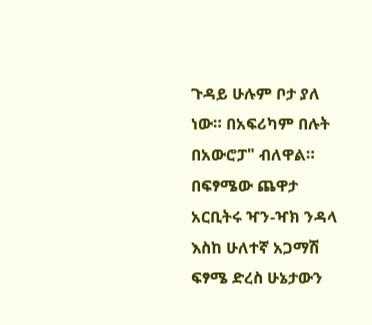ጉዳይ ሁሉም ቦታ ያለ ነው። በአፍሪካም በሉት በአውሮፓ" ብለዋል።
በፍፃሜው ጨዋታ አርቢትሩ ዣን-ዣክ ንዳላ እስከ ሁለተኛ አጋማሽ ፍፃሜ ድረስ ሁኔታውን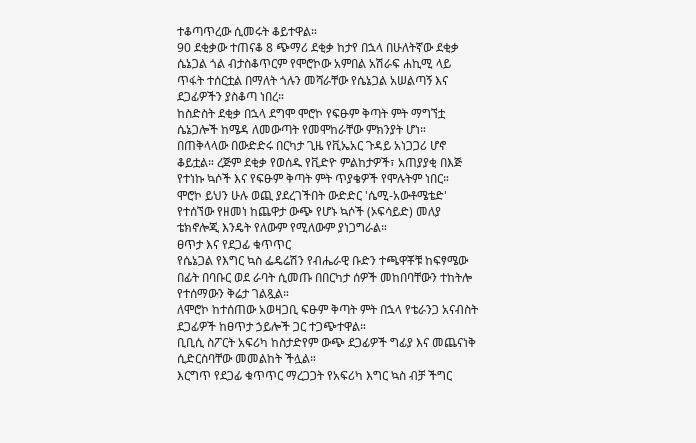ተቆጣጥረው ሲመሩት ቆይተዋል።
90 ደቂቃው ተጠናቆ 8 ጭማሪ ደቂቃ ከታየ በኋላ በሁለትኛው ደቂቃ ሴኔጋል ጎል ብታስቆጥርም የሞሮኮው አምበል አሽራፍ ሐኪሚ ላይ ጥፋት ተሰርቷል በማለት ጎሉን መሻራቸው የሴኔጋል አሠልጣኝ እና ደጋፊዎችን ያስቆጣ ነበረ።
ከስድስት ደቂቃ በኋላ ደግሞ ሞሮኮ የፍፁም ቅጣት ምት ማግኘቷ ሴኔጋሎች ከሜዳ ለመውጣት የመሞከራቸው ምክንያት ሆነ።
በጠቅላላው በውድድሩ በርካታ ጊዜ የቪኤአር ጉዳይ አነጋጋሪ ሆኖ ቆይቷል። ረጅም ደቂቃ የወሰዱ የቪድዮ ምልከታዎች፣ አጠያያቂ በእጅ የተነኩ ኳሶች እና የፍፁም ቅጣት ምት ጥያቄዎች የሞሉትም ነበር።
ሞሮኮ ይህን ሁሉ ወጪ ያደረገችበት ውድድር 'ሴሚ-አውቶሜቴድ' የተሰኘው የዘመነ ከጨዋታ ውጭ የሆኑ ኳሶች (ኦፍሳይድ) መለያ ቴክኖሎጂ እንዴት የለውም የሚለውም ያነጋግራል።
ፀጥታ እና የደጋፊ ቁጥጥር
የሴኔጋል የእግር ኳስ ፌዴሬሽን የብሔራዊ ቡድን ተጫዋቾቹ ከፍፃሜው በፊት በባቡር ወደ ራባት ሲመጡ በበርካታ ሰዎች መከበባቸውን ተከትሎ የተሰማውን ቅሬታ ገልጿል።
ለሞሮኮ ከተሰጠው አወዛጋቢ ፍፁም ቅጣት ምት በኋላ የቴራንጋ አናብስት ደጋፊዎች ከፀጥታ ኃይሎች ጋር ተጋጭተዋል።
ቢቢሲ ስፖርት አፍሪካ ከስታድየም ውጭ ደጋፊዎች ግፊያ እና መጨናነቅ ሲድርስባቸው መመልከት ችሏል።
እርግጥ የደጋፊ ቁጥጥር ማረጋጋት የአፍሪካ እግር ኳስ ብቻ ችግር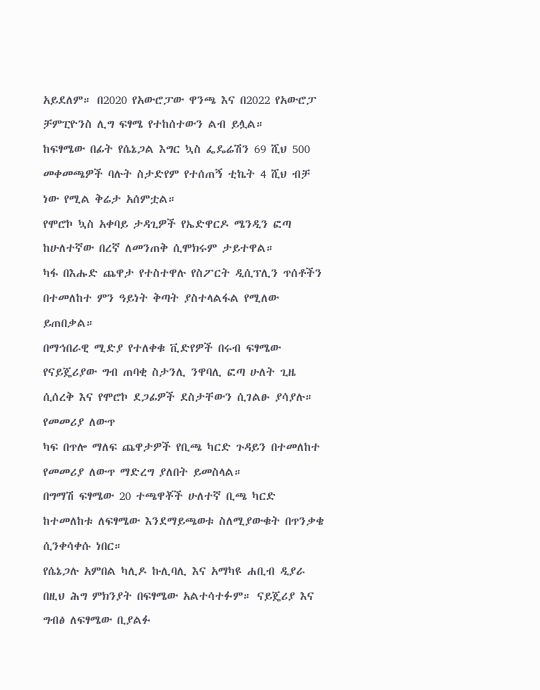አይደለም። በ2020 የአውሮፓው ዋንጫ እና በ2022 የአውሮፓ ቻምፒዮንስ ሊግ ፍፃሜ የተከሰተውን ልብ ይሏል።
ከፍፃሜው በፊት የሴኔጋል እግር ኳስ ፌዴሬሽን 69 ሺህ 500 መቀመጫዎች ባሉት ስታድየም የተሰጠኝ ቲኬት 4 ሺህ ብቻ ነው የሚል ቅሬታ አሰምቷል።
የሞሮኮ ኳስ አቀባይ ታዳጊዎች የኤድዋርዶ ሜንዲን ፎጣ ከሁለተኛው በረኛ ለመንጠቅ ሲሞክሩም ታይተዋል።
ካፋ በእሑድ ጨዋታ የተስተዋሉ የስፖርት ዲሲፕሊን ጥሰቶችን በተመለከተ ምን ዓይነት ቅጣት ያስተላልፋል የሚለው ይጠበቃል።
በማኅበራዊ ሚድያ የተለቀቁ ቪድየዎች በሩብ ፍፃሜው የናይጄሪያው ግብ ጠባቂ ስታንሊ ንዋባሊ ፎጣ ሁለት ጊዜ ሲሰረቅ እና የሞሮኮ ደጋፊዎች ደስታቸውን ሲገልፁ ያሳያሉ።
የመመሪያ ለውጥ
ካፍ በጥሎ ማለፍ ጨዋታዎች የቢጫ ካርድ ጉዳይን በተመለከተ የመመሪያ ለውጥ ማድረግ ያለበት ይመስላል።
በግማሽ ፍፃሜው 20 ተጫዋቾች ሁለተኛ ቢጫ ካርድ ከተመለከቱ ለፍፃሜው እንደማይጫወቱ ስለሚያውቁት በጥንቃቄ ሲንቀሳቀሱ ነበር።
የሴኔጋሉ አምበል ካሊዶ ኩሊባሊ እና አማካዩ ሐቢብ ዲያራ በዚህ ሕግ ምክንያት በፍፃሜው አልተሳተፉም። ናይጄሪያ እና ግብፅ ለፍፃሜው ቢያልፉ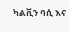ካልቪን ባሲ እና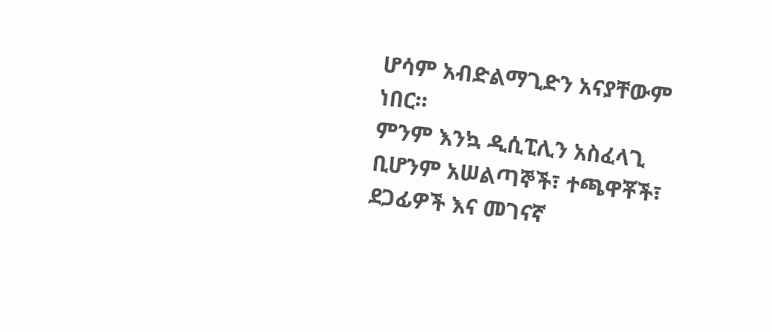ሆሳም አብድልማጊድን አናያቸውም ነበር።
ምንም እንኳ ዲሲፒሊን አስፈላጊ ቢሆንም አሠልጣኞች፣ ተጫዋቾች፣ ደጋፊዎች እና መገናኛ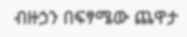ብዙኃን በፍፃሜው ጨዋታ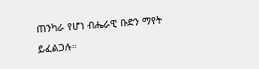ጠንካራ የሆነ ብሔራዊ ቡድን ማየት ይፈልጋሉ።